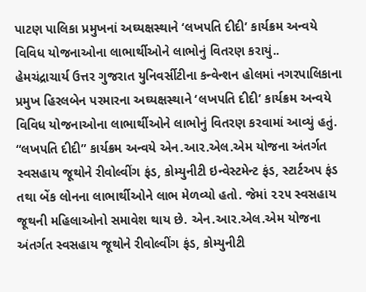પાટણ પાલિકા પ્રમુખનાં અઘ્યક્ષસ્થાને ‘લખપતિ દીદી’ કાર્યક્રમ અન્વયે વિવિધ યોજનાઓના લાભાર્થીઓને લાભોનું વિતરણ કરાયું..
હેમચંદ્રાચાર્ય ઉત્તર ગુજરાત યુનિવર્સીટીના કન્વેન્શન હોલમાં નગરપાલિકાના પ્રમુખ હિરલબેન પરમારના અઘ્યક્ષસ્થાને ‘લખપતિ દીદી’ કાર્યક્રમ અન્વયે વિવિધ યોજનાઓના લાભાર્થીઓને લાભોનું વિતરણ કરવામાં આવ્યું હતું.
“લખપતિ દીદી” કાર્યક્રમ અન્વયે એન.આર.એલ.એમ યોજના અંતર્ગત સ્વસહાય જૂથોને રીવોલ્વીંગ ફંડ, કોમ્યુનીટી ઇન્વેસ્ટમેન્ટ ફંડ, સ્ટાર્ટઅપ ફંડ તથા બેંક લોનના લાભાર્થીઓને લાભ મેળવ્યો હતો. જેમાં ૨૨૫ સ્વસહાય જૂથની મહિલાઓનો સમાવેશ થાય છે. એન.આર.એલ.એમ યોજના અંતર્ગત સ્વસહાય જૂથોને રીવોલ્વીંગ ફંડ, કોમ્યુનીટી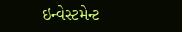ઇન્વેસ્ટમેન્ટ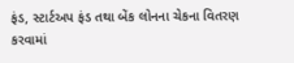ફંડ, સ્ટાર્ટઅપ ફંડ તથા બેંક લોનના ચેકના વિતરણ કરવામાં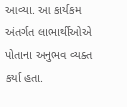આવ્યા. આ કાર્યકમ અંતર્ગત લાભાર્થીઓએ પોતાના અનુભવ વ્યક્ત કર્યા હતા.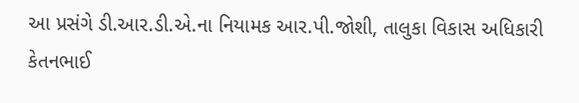આ પ્રસંગે ડી.આર.ડી.એ.ના નિયામક આર.પી.જોશી, તાલુકા વિકાસ અધિકારી કેતનભાઈ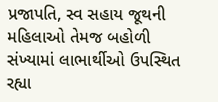પ્રજાપતિ, સ્વ સહાય જૂથની મહિલાઓ તેમજ બહોળી સંખ્યામાં લાભાર્થીઓ ઉપસ્થિત રહ્યા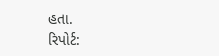હતા.
રિપોર્ટ: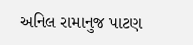અનિલ રામાનુજ પાટણ